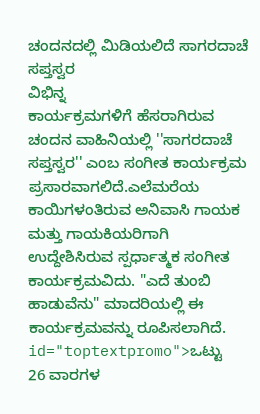ಚಂದನದಲ್ಲಿ ಮಿಡಿಯಲಿದೆ ಸಾಗರದಾಚೆ ಸಪ್ತಸ್ವರ
ವಿಭಿನ್ನ
ಕಾರ್ಯಕ್ರಮಗಳಿಗೆ ಹೆಸರಾಗಿರುವ ಚಂದನ ವಾಹಿನಿಯಲ್ಲಿ ''ಸಾಗರದಾಚೆ ಸಪ್ತಸ್ವರ'' ಎಂಬ ಸಂಗೀತ ಕಾರ್ಯಕ್ರಮ ಪ್ರಸಾರವಾಗಲಿದೆ.ಎಲೆಮರೆಯ ಕಾಯಿಗಳಂತಿರುವ ಅನಿವಾಸಿ ಗಾಯಕ ಮತ್ತು ಗಾಯಕಿಯರಿಗಾಗಿ ಉದ್ದೇಶಿಸಿರುವ ಸ್ಪರ್ಧಾತ್ಮಕ ಸಂಗೀತ ಕಾರ್ಯಕ್ರಮವಿದು. "ಎದೆ ತುಂಬಿ ಹಾಡುವೆನು" ಮಾದರಿಯಲ್ಲಿ ಈ ಕಾರ್ಯಕ್ರಮವನ್ನು ರೂಪಿಸಲಾಗಿದೆ. id="toptextpromo">ಒಟ್ಟು
26 ವಾರಗಳ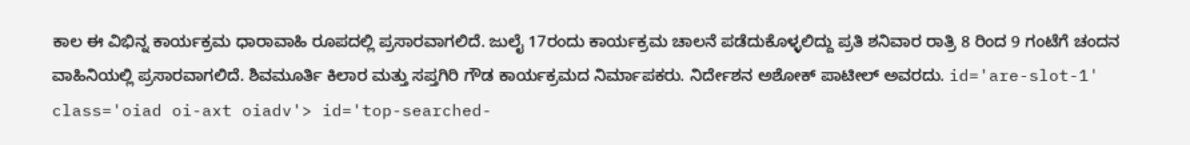ಕಾಲ ಈ ವಿಭಿನ್ನ ಕಾರ್ಯಕ್ರಮ ಧಾರಾವಾಹಿ ರೂಪದಲ್ಲಿ ಪ್ರಸಾರವಾಗಲಿದೆ. ಜುಲೈ 17ರಂದು ಕಾರ್ಯಕ್ರಮ ಚಾಲನೆ ಪಡೆದುಕೊಳ್ಳಲಿದ್ದು ಪ್ರತಿ ಶನಿವಾರ ರಾತ್ರಿ 8 ರಿಂದ 9 ಗಂಟೆಗೆ ಚಂದನ ವಾಹಿನಿಯಲ್ಲಿ ಪ್ರಸಾರವಾಗಲಿದೆ. ಶಿವಮೂರ್ತಿ ಕಿಲಾರ ಮತ್ತು ಸಪ್ತಗಿರಿ ಗೌಡ ಕಾರ್ಯಕ್ರಮದ ನಿರ್ಮಾಪಕರು. ನಿರ್ದೇಶನ ಅಶೋಕ್ ಪಾಟೀಲ್ ಅವರದು. id='are-slot-1' class='oiad oi-axt oiadv'> id='top-searched-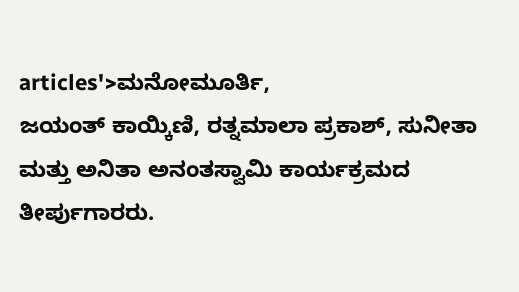articles'>ಮನೋಮೂರ್ತಿ,
ಜಯಂತ್ ಕಾಯ್ಕಿಣಿ, ರತ್ನಮಾಲಾ ಪ್ರಕಾಶ್, ಸುನೀತಾ ಮತ್ತು ಅನಿತಾ ಅನಂತಸ್ವಾಮಿ ಕಾರ್ಯಕ್ರಮದ ತೀರ್ಪುಗಾರರು.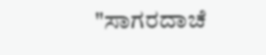"ಸಾಗರದಾಚೆ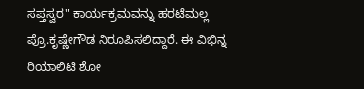ಸಪ್ತಸ್ವರ" ಕಾರ್ಯಕ್ರಮವನ್ನು ಹರಟೆಮಲ್ಲ ಪ್ರೊ.ಕೃಷ್ಣೇಗೌಡ ನಿರೂಪಿಸಲಿದ್ದಾರೆ. ಈ ವಿಭಿನ್ನ ರಿಯಾಲಿಟಿ ಶೋ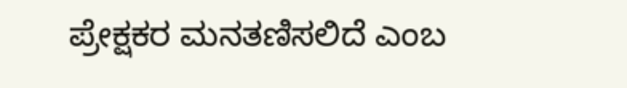ಪ್ರೇಕ್ಷಕರ ಮನತಣಿಸಲಿದೆ ಎಂಬ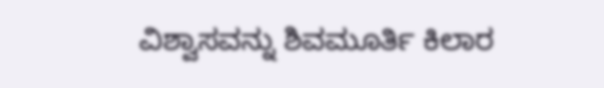ವಿಶ್ವಾಸವನ್ನು ಶಿವಮೂರ್ತಿ ಕಿಲಾರ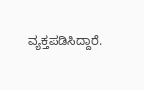ವ್ಯಕ್ತಪಡಿಸಿದ್ದಾರೆ.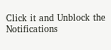Click it and Unblock the Notifications